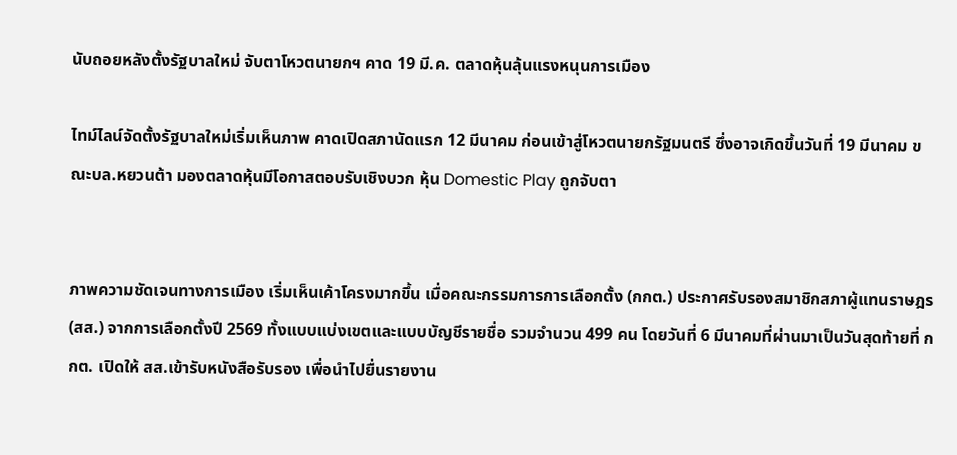นับถอยหลังตั้งรัฐบาลใหม่ จับตาโหวตนายกฯ คาด 19 มี.ค. ตลาดหุ้นลุ้นแรงหนุนการเมือง

ไทม์ไลน์จัดตั้งรัฐบาลใหม่เริ่มเห็นภาพ คาดเปิดสภานัดแรก 12 มีนาคม ก่อนเข้าสู่โหวตนายกรัฐมนตรี ซึ่งอาจเกิดขึ้นวันที่ 19 มีนาคม ขณะบล.หยวนต้า มองตลาดหุ้นมีโอกาสตอบรับเชิงบวก หุ้น Domestic Play ถูกจับตา


ภาพความชัดเจนทางการเมือง เริ่มเห็นเค้าโครงมากขึ้น เมื่อคณะกรรมการการเลือกตั้ง (กกต.) ประกาศรับรองสมาชิกสภาผู้แทนราษฎร (สส.) จากการเลือกตั้งปี 2569 ทั้งแบบแบ่งเขตและแบบบัญชีรายชื่อ รวมจำนวน 499 คน โดยวันที่ 6 มีนาคมที่ผ่านมาเป็นวันสุดท้ายที่ กกต. เปิดให้ สส.เข้ารับหนังสือรับรอง เพื่อนำไปยื่นรายงาน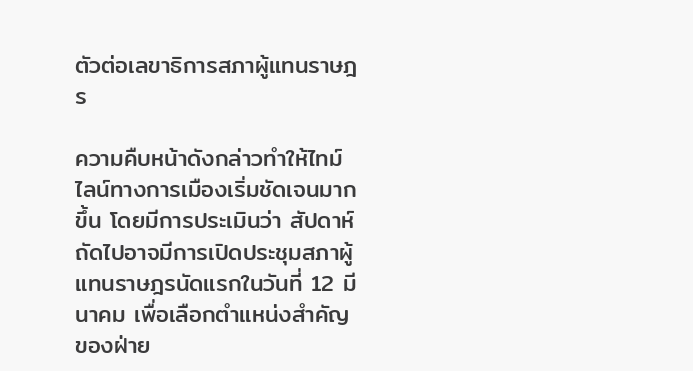ตัวต่อเลขาธิการสภาผู้แทนราษฎร

ความคืบหน้าดังกล่าวทำให้ไทม์ไลน์ทางการเมืองเริ่มชัดเจนมากขึ้น โดยมีการประเมินว่า สัปดาห์ถัดไปอาจมีการเปิดประชุมสภาผู้แทนราษฎรนัดแรกในวันที่ 12 มีนาคม เพื่อเลือกตำแหน่งสำคัญของฝ่าย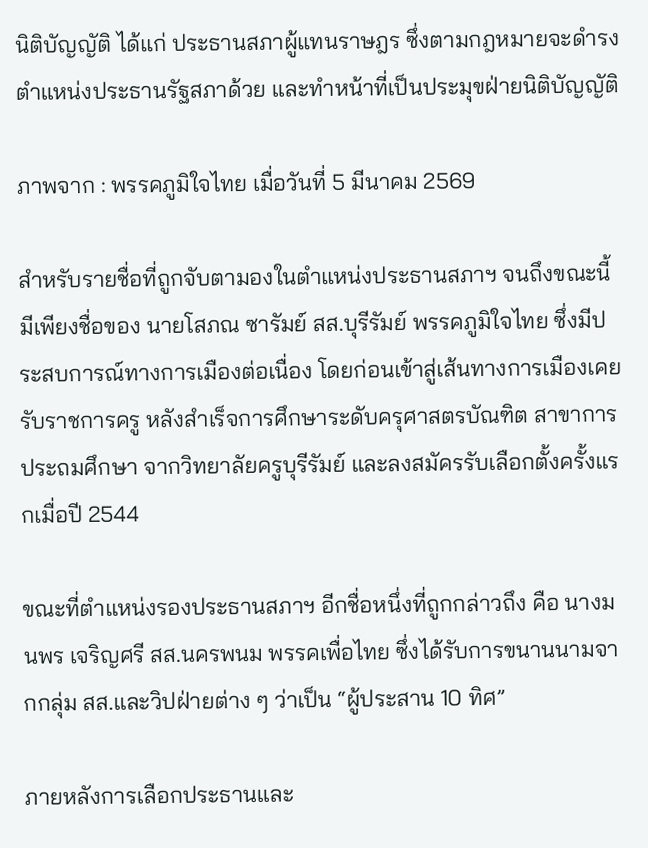นิติบัญญัติ ได้แก่ ประธานสภาผู้แทนราษฎร ซึ่งตามกฎหมายจะดำรงตำแหน่งประธานรัฐสภาด้วย และทำหน้าที่เป็นประมุขฝ่ายนิติบัญญัติ

ภาพจาก : พรรคภูมิใจไทย เมื่อวันที่ 5 มีนาคม 2569

สำหรับรายชื่อที่ถูกจับตามองในตำแหน่งประธานสภาฯ จนถึงขณะนี้มีเพียงชื่อของ นายโสภณ ซารัมย์ สส.บุรีรัมย์ พรรคภูมิใจไทย ซึ่งมีประสบการณ์ทางการเมืองต่อเนื่อง โดยก่อนเข้าสู่เส้นทางการเมืองเคยรับราชการครู หลังสำเร็จการศึกษาระดับครุศาสตรบัณฑิต สาขาการประถมศึกษา จากวิทยาลัยครูบุรีรัมย์ และลงสมัครรับเลือกตั้งครั้งแรกเมื่อปี 2544

ขณะที่ตำแหน่งรองประธานสภาฯ อีกชื่อหนึ่งที่ถูกกล่าวถึง คือ นางมนพร เจริญศรี สส.นครพนม พรรคเพื่อไทย ซึ่งได้รับการขนานนามจากกลุ่ม สส.และวิปฝ่ายต่าง ๆ ว่าเป็น “ผู้ประสาน 10 ทิศ”

ภายหลังการเลือกประธานและ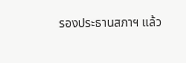รองประธานสภาฯ แล้ว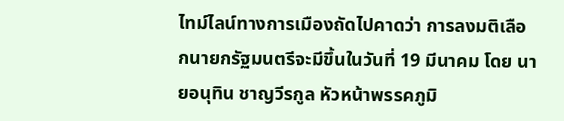ไทม์ไลน์ทางการเมืองถัดไปคาดว่า การลงมติเลือกนายกรัฐมนตรีจะมีขึ้นในวันที่ 19 มีนาคม โดย นายอนุทิน ชาญวีรกูล หัวหน้าพรรคภูมิ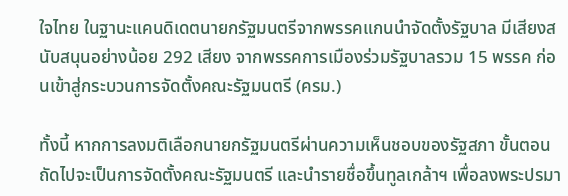ใจไทย ในฐานะแคนดิเดตนายกรัฐมนตรีจากพรรคแกนนำจัดตั้งรัฐบาล มีเสียงสนับสนุนอย่างน้อย 292 เสียง จากพรรคการเมืองร่วมรัฐบาลรวม 15 พรรค ก่อนเข้าสู่กระบวนการจัดตั้งคณะรัฐมนตรี (ครม.)

ทั้งนี้ หากการลงมติเลือกนายกรัฐมนตรีผ่านความเห็นชอบของรัฐสภา ขั้นตอนถัดไปจะเป็นการจัดตั้งคณะรัฐมนตรี และนำรายชื่อขึ้นทูลเกล้าฯ เพื่อลงพระปรมา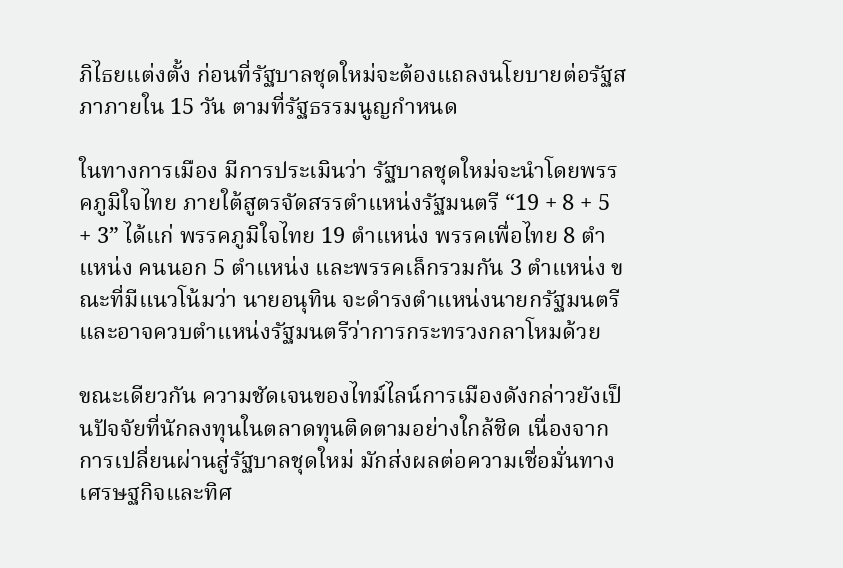ภิไธยแต่งตั้ง ก่อนที่รัฐบาลชุดใหม่จะต้องแถลงนโยบายต่อรัฐสภาภายใน 15 วัน ตามที่รัฐธรรมนูญกำหนด

ในทางการเมือง มีการประเมินว่า รัฐบาลชุดใหม่จะนำโดยพรรคภูมิใจไทย ภายใต้สูตรจัดสรรตำแหน่งรัฐมนตรี “19 + 8 + 5 + 3” ได้แก่ พรรคภูมิใจไทย 19 ตำแหน่ง พรรคเพื่อไทย 8 ตำแหน่ง คนนอก 5 ตำแหน่ง และพรรคเล็กรวมกัน 3 ตำแหน่ง ขณะที่มีแนวโน้มว่า นายอนุทิน จะดำรงตำแหน่งนายกรัฐมนตรี และอาจควบตำแหน่งรัฐมนตรีว่าการกระทรวงกลาโหมด้วย

ขณะเดียวกัน ความชัดเจนของไทม์ไลน์การเมืองดังกล่าวยังเป็นปัจจัยที่นักลงทุนในตลาดทุนติดตามอย่างใกล้ชิด เนื่องจากการเปลี่ยนผ่านสู่รัฐบาลชุดใหม่ มักส่งผลต่อความเชื่อมั่นทางเศรษฐกิจและทิศ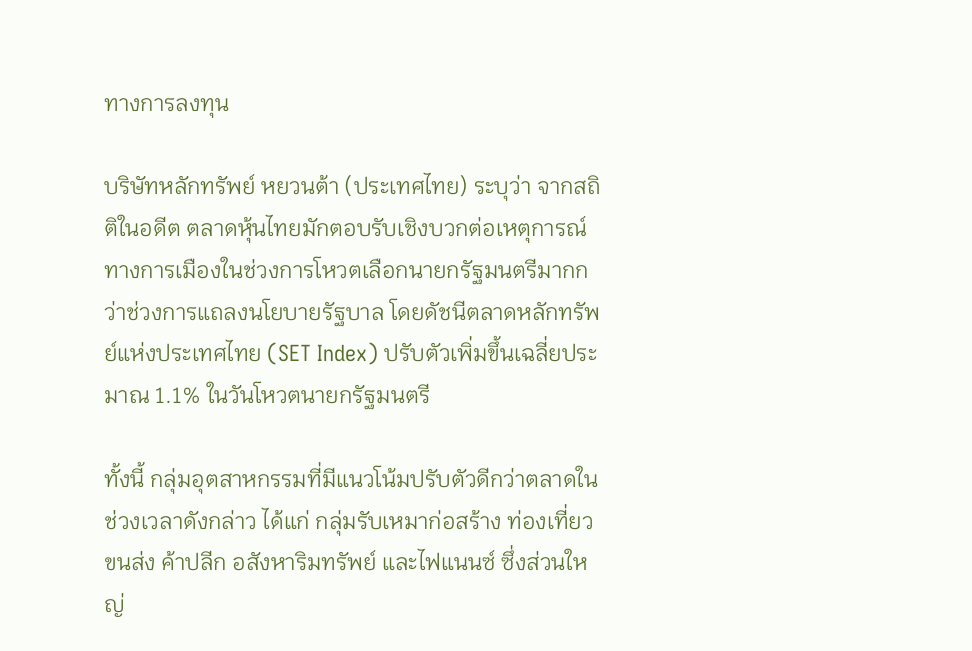ทางการลงทุน

บริษัทหลักทรัพย์ หยวนต้า (ประเทศไทย) ระบุว่า จากสถิติในอดีต ตลาดหุ้นไทยมักตอบรับเชิงบวกต่อเหตุการณ์ทางการเมืองในช่วงการโหวตเลือกนายกรัฐมนตรีมากกว่าช่วงการแถลงนโยบายรัฐบาล โดยดัชนีตลาดหลักทรัพย์แห่งประเทศไทย (SET Index) ปรับตัวเพิ่มขึ้นเฉลี่ยประมาณ 1.1% ในวันโหวตนายกรัฐมนตรี

ทั้งนี้ กลุ่มอุตสาหกรรมที่มีแนวโน้มปรับตัวดีกว่าตลาดในช่วงเวลาดังกล่าว ได้แก่ กลุ่มรับเหมาก่อสร้าง ท่องเที่ยว ขนส่ง ค้าปลีก อสังหาริมทรัพย์ และไฟแนนซ์ ซึ่งส่วนใหญ่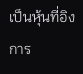เป็นหุ้นที่อิงการ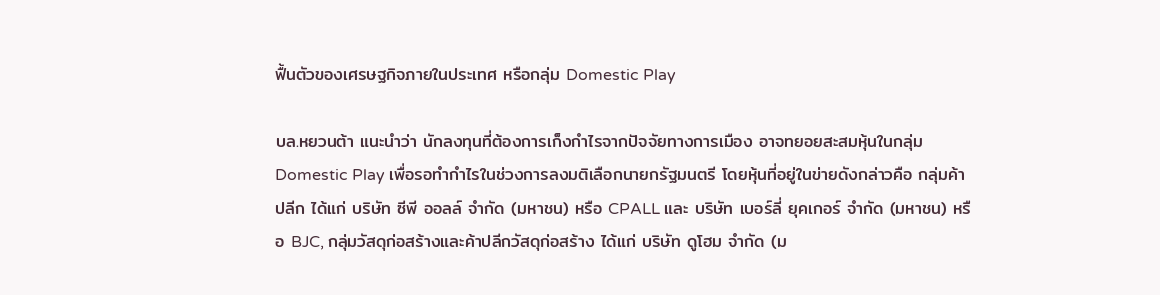ฟื้นตัวของเศรษฐกิจภายในประเทศ หรือกลุ่ม Domestic Play

บล.หยวนต้า แนะนำว่า นักลงทุนที่ต้องการเก็งกำไรจากปัจจัยทางการเมือง อาจทยอยสะสมหุ้นในกลุ่ม Domestic Play เพื่อรอทำกำไรในช่วงการลงมติเลือกนายกรัฐมนตรี โดยหุ้นที่อยู่ในข่ายดังกล่าวคือ กลุ่มค้าปลีก ได้แก่ บริษัท ซีพี ออลล์ จำกัด (มหาชน) หรือ CPALL และ บริษัท เบอร์ลี่ ยุคเกอร์ จำกัด (มหาชน) หรือ BJC, กลุ่มวัสดุก่อสร้างและค้าปลีกวัสดุก่อสร้าง ได้แก่ บริษัท ดูโฮม จำกัด (ม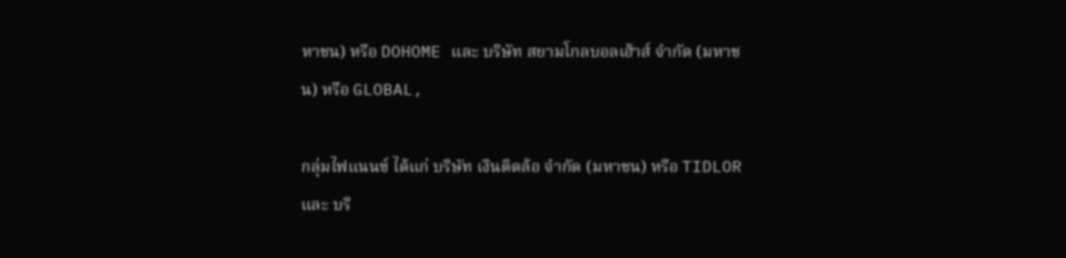หาชน) หรือ DOHOME และ บริษัท สยามโกลบอลเฮ้าส์ จำกัด (มหาชน) หรือ GLOBAL,

กลุ่มไฟแนนซ์ ได้แก่ บริษัท เงินติดล้อ จำกัด (มหาชน) หรือ TIDLOR และ บริ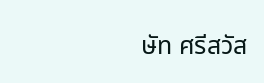ษัท ศรีสวัส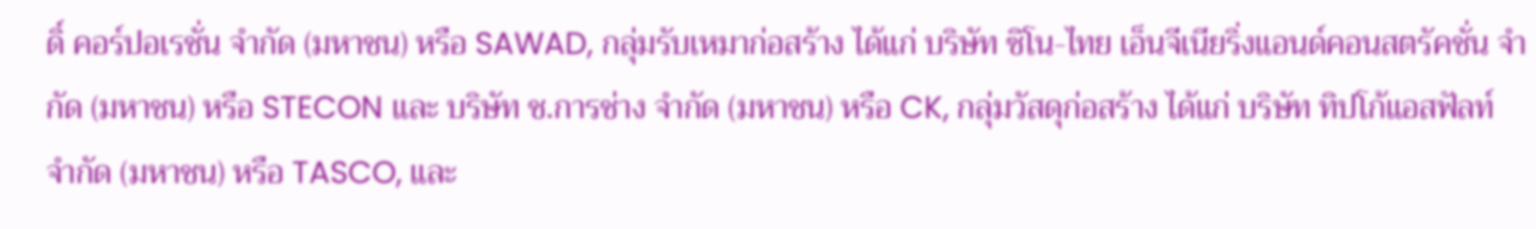ดิ์ คอร์ปอเรชั่น จำกัด (มหาชน) หรือ SAWAD, กลุ่มรับเหมาก่อสร้าง ได้แก่ บริษัท ซิโน-ไทย เอ็นจีเนียริ่งแอนด์คอนสตรัคชั่น จำกัด (มหาชน) หรือ STECON และ บริษัท ช.การช่าง จำกัด (มหาชน) หรือ CK, กลุ่มวัสดุก่อสร้าง ได้แก่ บริษัท ทิปโก้แอสฟัลท์ จำกัด (มหาชน) หรือ TASCO, และ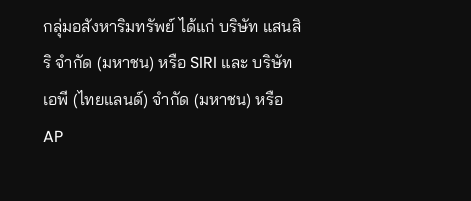กลุ่มอสังหาริมทรัพย์ ได้แก่ บริษัท แสนสิริ จำกัด (มหาชน) หรือ SIRI และ บริษัท เอพี (ไทยแลนด์) จำกัด (มหาชน) หรือ AP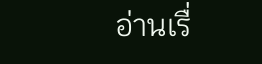อ่านเรื่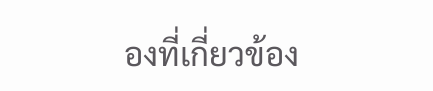องที่เกี่ยวข้อง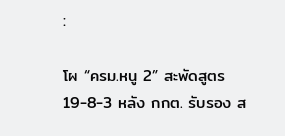:

โผ “ครม.หนู 2” สะพัดสูตร 19-8-3 หลัง กกต. รับรอง ส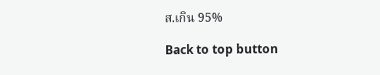ส.เกิน 95%

Back to top button